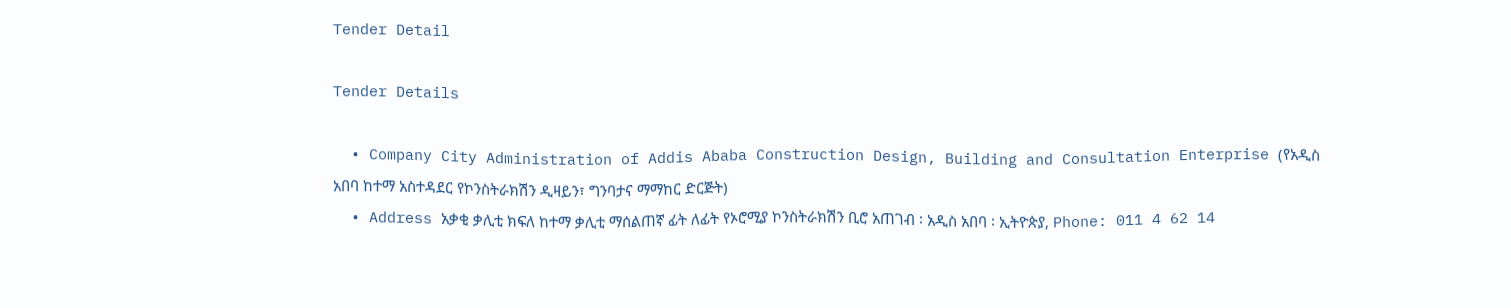Tender Detail

Tender Details

  • Company City Administration of Addis Ababa Construction Design, Building and Consultation Enterprise (የአዲስ አበባ ከተማ አስተዳደር የኮንስትራክሽን ዲዛይን፣ ግንባታና ማማከር ድርጅት)
  • Address አቃቂ ቃሊቲ ክፍለ ከተማ ቃሊቲ ማሰልጠኛ ፊት ለፊት የኦሮሚያ ኮንስትራክሽን ቢሮ አጠገብ ፡ አዲስ አበባ ፡ ኢትዮጵያ, Phone: 011 4 62 14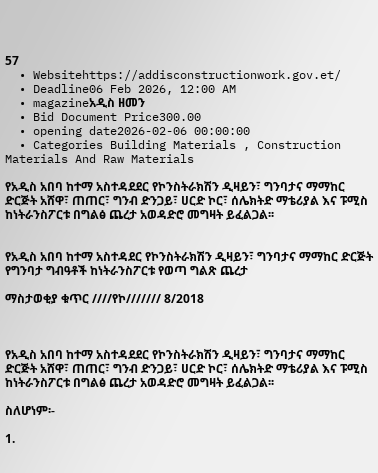57
  • Websitehttps://addisconstructionwork.gov.et/
  • Deadline06 Feb 2026, 12:00 AM
  • magazineአዲስ ዘመን
  • Bid Document Price300.00
  • opening date2026-02-06 00:00:00
  • Categories Building Materials , Construction Materials And Raw Materials

የአዲስ አበባ ከተማ አስተዳደደር የኮንስትራክሽን ዲዛይን፣ ግንባታና ማማከር ድርጅት አሸዋ፣ ጠጠር፣ ግንብ ድንጋይ፣ ሀርድ ኮር፣ ሰሌክትድ ማቴሪያል እና ፑሚስ ከነትራንስፖርቱ በግልፅ ጨረታ አወዳድሮ መግዛት ይፈልጋል፡፡


የአዲስ አበባ ከተማ አስተዳደር የኮንስትራክሽን ዲዛይን፣ ግንባታና ማማከር ድርጅት የግንባታ ግብዓቶች ከነትራንስፖርቱ የወጣ ግልጽ ጨረታ

ማስታወቂያ ቁጥር ////የኮ/////// 8/2018



የአዲስ አበባ ከተማ አስተዳደደር የኮንስትራክሽን ዲዛይን፣ ግንባታና ማማከር ድርጅት አሸዋ፣ ጠጠር፣ ግንብ ድንጋይ፣ ሀርድ ኮር፣ ሰሌክትድ ማቴሪያል እና ፑሚስ ከነትራንስፖርቱ በግልፅ ጨረታ አወዳድሮ መግዛት ይፈልጋል፡፡

ስለሆነም፡-

1.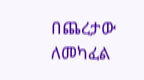በጨረታው ለመካፈል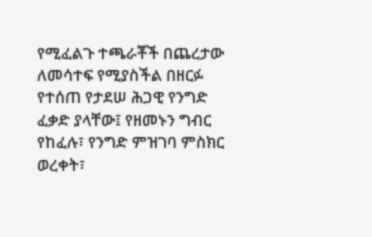የሚፈልጉ ተጫራቾች በጨረታው ለመሳተፍ የሚያስችል በዘርፉ የተሰጠ የታደሠ ሕጋዊ የንግድ ፈቃድ ያላቸው፤ የዘመኑን ግብር የከፈሉ፣ የንግድ ምዝገባ ምስክር ወረቀት፣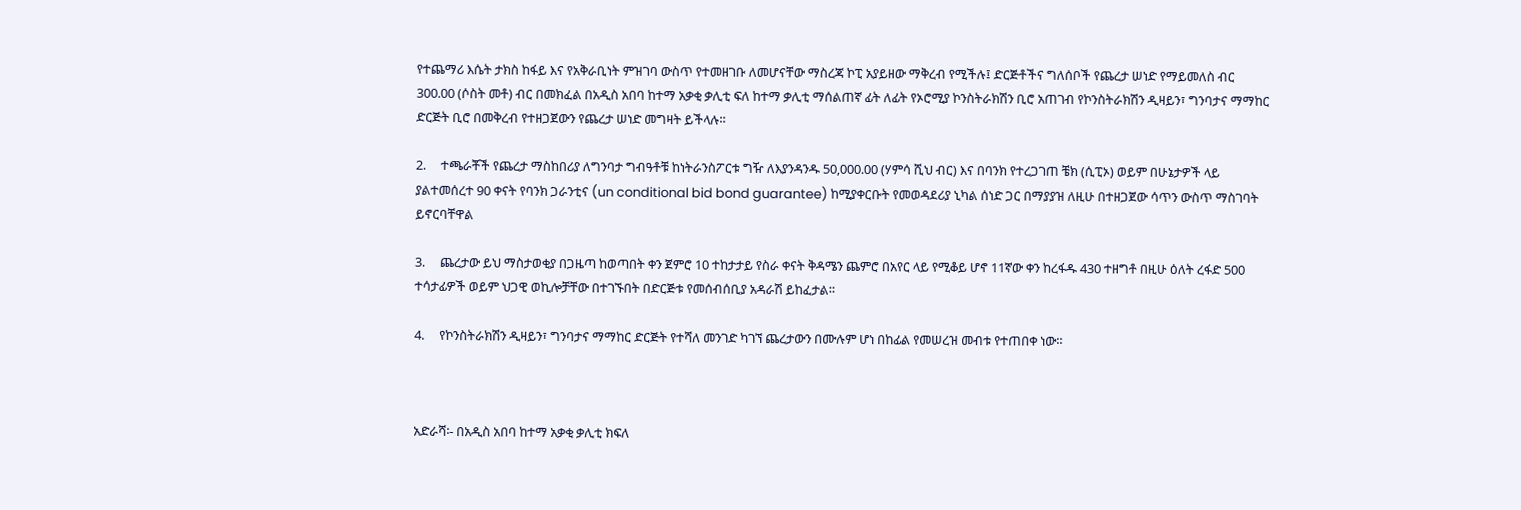የተጨማሪ እሴት ታክስ ከፋይ እና የአቅራቢነት ምዝገባ ውስጥ የተመዘገቡ ለመሆናቸው ማስረጃ ኮፒ አያይዘው ማቅረብ የሚችሉ፤ ድርጅቶችና ግለሰቦች የጨረታ ሠነድ የማይመለስ ብር 300.00 (ሶስት መቶ) ብር በመክፈል በአዲስ አበባ ከተማ አቃቂ ቃሊቲ ፍለ ከተማ ቃሊቲ ማሰልጠኛ ፊት ለፊት የኦሮሚያ ኮንስትራክሽን ቢሮ አጠገብ የኮንስትራክሽን ዲዛይን፣ ግንባታና ማማከር ድርጅት ቢሮ በመቅረብ የተዘጋጀውን የጨረታ ሠነድ መግዛት ይችላሉ።

2.     ተጫራቾች የጨረታ ማስከበሪያ ለግንባታ ግብዓቶቹ ከነትራንስፖርቱ ግዥ ለእያንዳንዱ 50,000.00 (ሃምሳ ሺህ ብር) እና በባንክ የተረጋገጠ ቼክ (ሲፒኦ) ወይም በሁኔታዎች ላይ ያልተመሰረተ 90 ቀናት የባንክ ጋራንቲና (un conditional bid bond guarantee) ከሚያቀርቡት የመወዳደሪያ ኒካል ሰነድ ጋር በማያያዝ ለዚሁ በተዘጋጀው ሳጥን ውስጥ ማስገባት ይኖርባቸዋል

3.     ጨረታው ይህ ማስታወቂያ በጋዜጣ ከወጣበት ቀን ጀምሮ 10 ተከታታይ የስራ ቀናት ቅዳሜን ጨምሮ በአየር ላይ የሚቆይ ሆኖ 11ኛው ቀን ከረፋዱ 430 ተዘግቶ በዚሁ ዕለት ረፋድ 500 ተሳታፊዎች ወይም ህጋዊ ወኪሎቻቸው በተገኙበት በድርጅቱ የመሰብሰቢያ አዳራሽ ይከፈታል።

4.     የኮንስትራክሽን ዲዛይን፣ ግንባታና ማማከር ድርጅት የተሻለ መንገድ ካገኘ ጨረታውን በሙሉም ሆነ በከፊል የመሠረዝ መብቱ የተጠበቀ ነው።



አድራሻ፡- በአዲስ አበባ ከተማ አቃቂ ቃሊቲ ክፍለ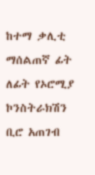ከተማ ቃሊቲ ማሰልጠኛ ፊት ለፊት የኦሮሚያ ኮንስትራክሽን ቢሮ አጠገብ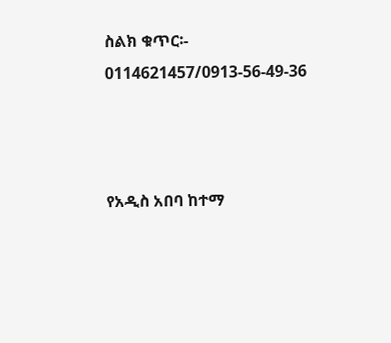ስልክ ቁጥር፡- 0114621457/0913-56-49-36



የአዲስ አበባ ከተማ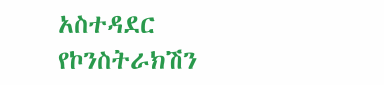አስተዳደር የኮንስትራክሽን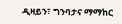ዲዛይን፣ ግንባታና ማማከር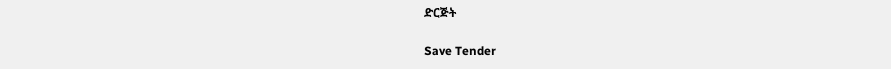ድርጅት

Save Tender